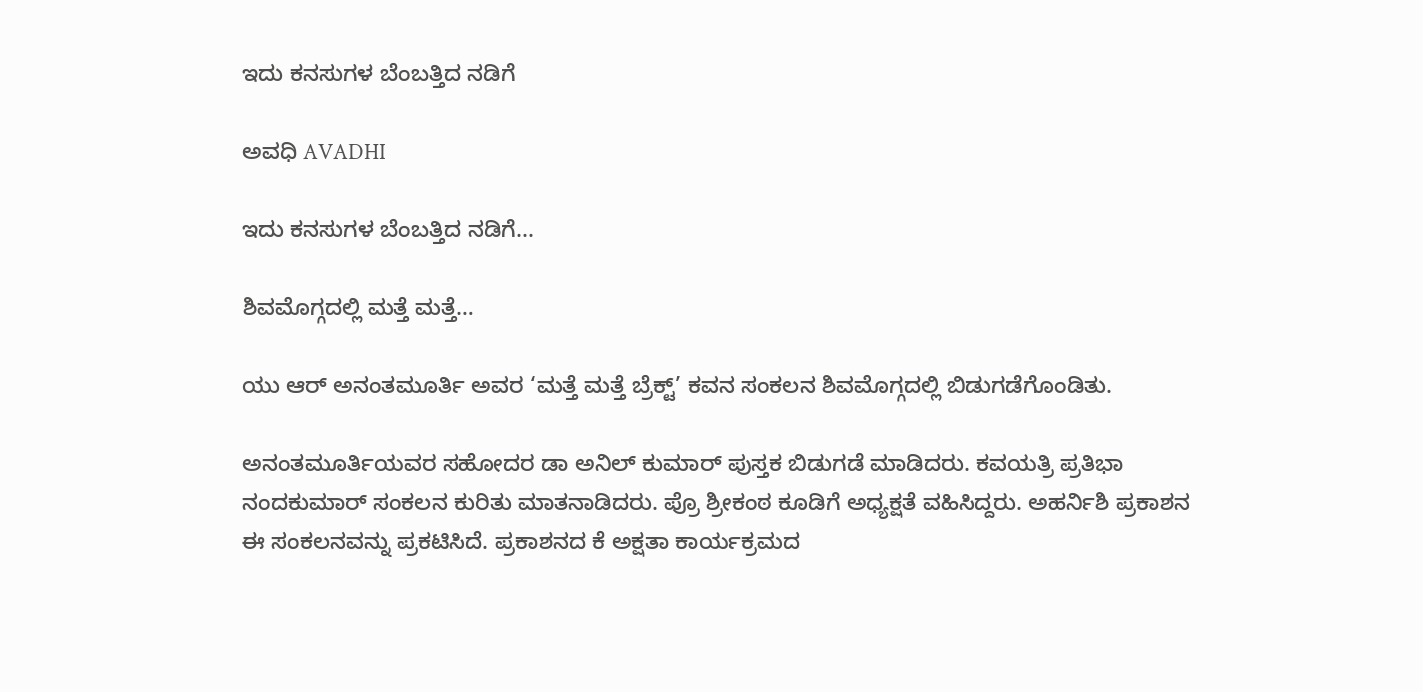ಇದು ಕನಸುಗಳ ಬೆಂಬತ್ತಿದ ನಡಿಗೆ‍

ಅವಧಿ AVADHI

ಇದು ಕನಸುಗಳ ಬೆಂಬತ್ತಿದ ನಡಿಗೆ...

ಶಿವಮೊಗ್ಗದಲ್ಲಿ ಮತ್ತೆ ಮತ್ತೆ…

ಯು ಆರ್ ಅನಂತಮೂರ್ತಿ ಅವರ ‘ಮತ್ತೆ ಮತ್ತೆ ಬ್ರೆಕ್ಟ್’ ಕವನ ಸಂಕಲನ ಶಿವಮೊಗ್ಗದಲ್ಲಿ ಬಿಡುಗಡೆಗೊಂಡಿತು.

ಅನಂತಮೂರ್ತಿಯವರ ಸಹೋದರ ಡಾ ಅನಿಲ್ ಕುಮಾರ್ ಪುಸ್ತಕ ಬಿಡುಗಡೆ ಮಾಡಿದರು. ಕವಯತ್ರಿ ಪ್ರತಿಭಾ ನಂದಕುಮಾರ್ ಸಂಕಲನ ಕುರಿತು ಮಾತನಾಡಿದರು. ಪ್ರೊ ಶ್ರೀಕಂಠ ಕೂಡಿಗೆ ಅಧ್ಯಕ್ಷತೆ ವಹಿಸಿದ್ದರು. ಅಹರ್ನಿಶಿ ಪ್ರಕಾಶನ ಈ ಸಂಕಲನವನ್ನು ಪ್ರಕಟಿಸಿದೆ. ಪ್ರಕಾಶನದ ಕೆ ಅಕ್ಷತಾ ಕಾರ್ಯಕ್ರಮದ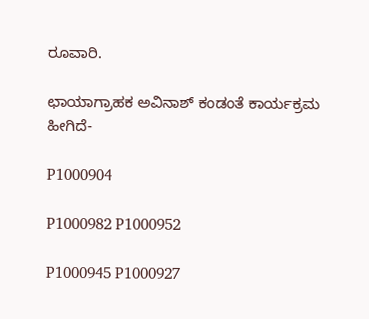ರೂವಾರಿ.

ಛಾಯಾಗ್ರಾಹಕ ಅವಿನಾಶ್ ಕಂಡಂತೆ ಕಾರ್ಯಕ್ರಮ ಹೀಗಿದೆ-

P1000904

P1000982 P1000952

P1000945 P1000927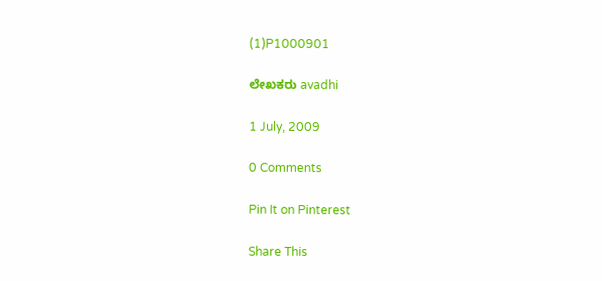(1)P1000901

ಲೇಖಕರು avadhi

1 July, 2009

0 Comments

Pin It on Pinterest

Share This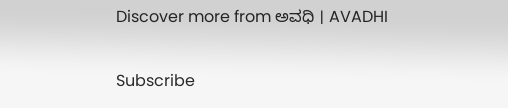Discover more from ಅವಧಿ । AVADHI

Subscribe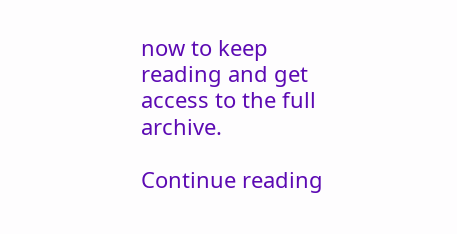now to keep reading and get access to the full archive.

Continue reading